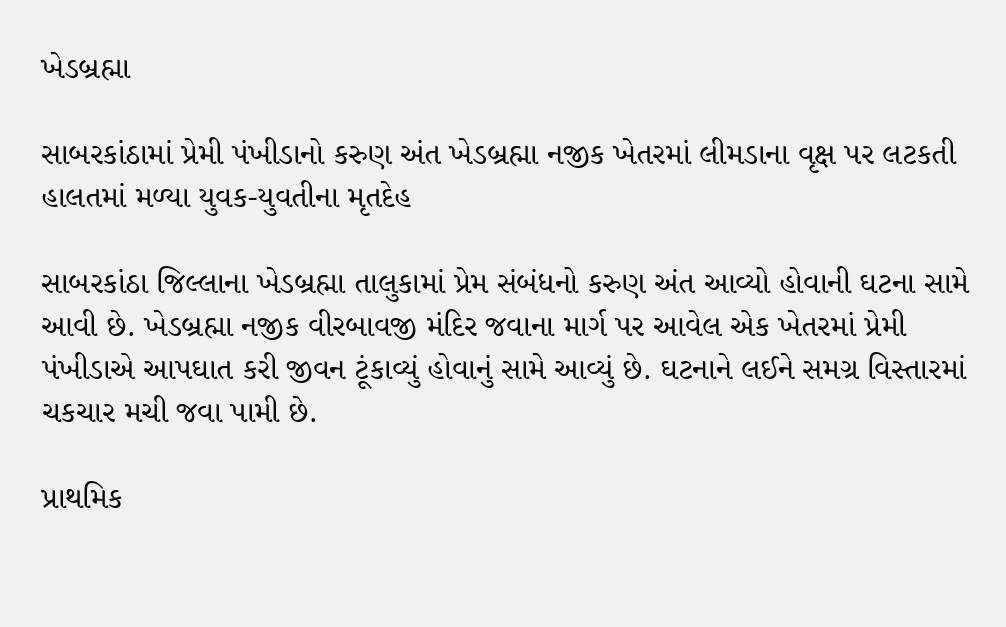ખેડબ્રહ્મા

સાબરકાંઠામાં પ્રેમી પંખીડાનો કરુણ અંત ખેડબ્રહ્મા નજીક ખેતરમાં લીમડાના વૃક્ષ પર લટકતી હાલતમાં મળ્યા યુવક-યુવતીના મૃતદેહ

સાબરકાંઠા જિલ્લાના ખેડબ્રહ્મા તાલુકામાં પ્રેમ સંબંધનો કરુણ અંત આવ્યો હોવાની ઘટના સામે આવી છે. ખેડબ્રહ્મા નજીક વીરબાવજી મંદિર જવાના માર્ગ પર આવેલ એક ખેતરમાં પ્રેમી પંખીડાએ આપઘાત કરી જીવન ટૂંકાવ્યું હોવાનું સામે આવ્યું છે. ઘટનાને લઈને સમગ્ર વિસ્તારમાં ચકચાર મચી જવા પામી છે.

પ્રાથમિક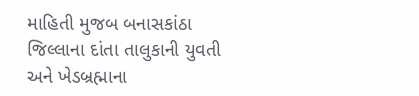માહિતી મુજબ બનાસકાંઠા જિલ્લાના દાંતા તાલુકાની યુવતી અને ખેડબ્રહ્માના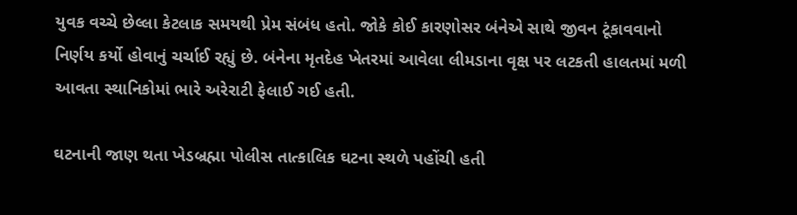યુવક વચ્ચે છેલ્લા કેટલાક સમયથી પ્રેમ સંબંધ હતો. જોકે કોઈ કારણોસર બંનેએ સાથે જીવન ટૂંકાવવાનો નિર્ણય કર્યો હોવાનું ચર્ચાઈ રહ્યું છે. બંનેના મૃતદેહ ખેતરમાં આવેલા લીમડાના વૃક્ષ પર લટકતી હાલતમાં મળી આવતા સ્થાનિકોમાં ભારે અરેરાટી ફેલાઈ ગઈ હતી.

ઘટનાની જાણ થતા ખેડબ્રહ્મા પોલીસ તાત્કાલિક ઘટના સ્થળે પહોંચી હતી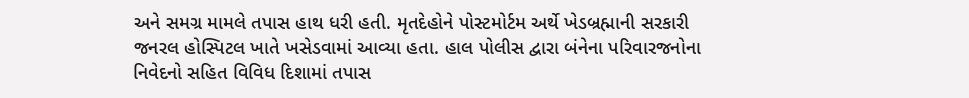અને સમગ્ર મામલે તપાસ હાથ ધરી હતી. મૃતદેહોને પોસ્ટમોર્ટમ અર્થે ખેડબ્રહ્માની સરકારી જનરલ હોસ્પિટલ ખાતે ખસેડવામાં આવ્યા હતા. હાલ પોલીસ દ્વારા બંનેના પરિવારજનોના નિવેદનો સહિત વિવિધ દિશામાં તપાસ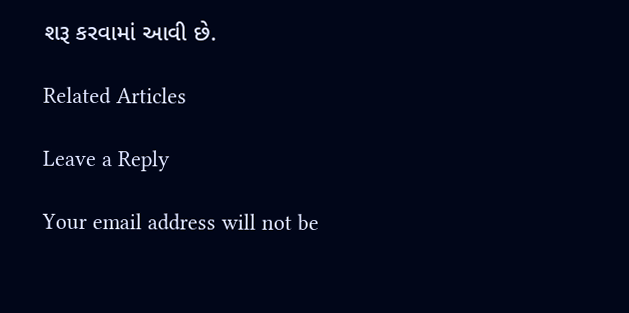શરૂ કરવામાં આવી છે.

Related Articles

Leave a Reply

Your email address will not be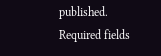published. Required fields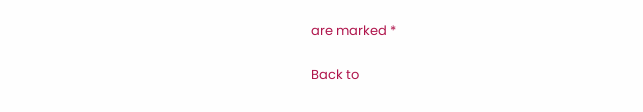are marked *

Back to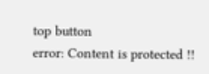top button
error: Content is protected !!